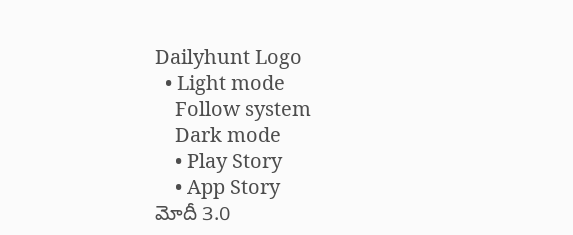Dailyhunt Logo
  • Light mode
    Follow system
    Dark mode
    • Play Story
    • App Story
మోదీ 3.0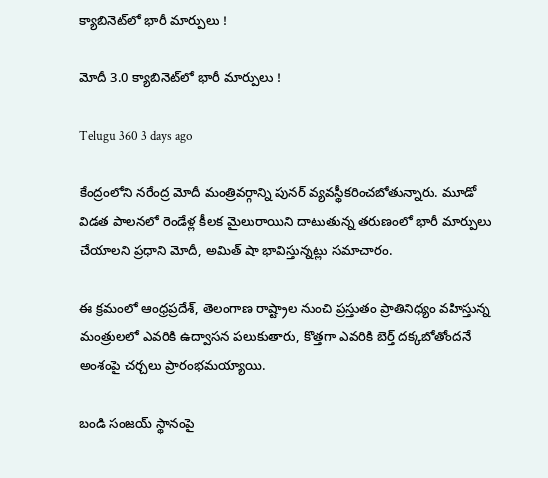క్యాబినెట్‌లో భారీ మార్పులు !

మోదీ 3.0 క్యాబినెట్‌లో భారీ మార్పులు !

Telugu 360 3 days ago

కేంద్రంలోని నరేంద్ర మోదీ మంత్రివర్గాన్ని పునర్ వ్యవస్థీకరించబోతున్నారు. మూడో విడత పాలనలో రెండేళ్ల కీలక మైలురాయిని దాటుతున్న తరుణంలో భారీ మార్పులు చేయాలని ప్రధాని మోదీ, అమిత్ షా భావిస్తున్నట్లు సమాచారం.

ఈ క్రమంలో ఆంధ్రప్రదేశ్, తెలంగాణ రాష్ట్రాల నుంచి ప్రస్తుతం ప్రాతినిధ్యం వహిస్తున్న మంత్రులలో ఎవరికి ఉద్వాసన పలుకుతారు, కొత్తగా ఎవరికి బెర్త్ దక్కబోతోందనే అంశంపై చర్చలు ప్రారంభమయ్యాయి.

బండి సంజయ్ స్థానంపై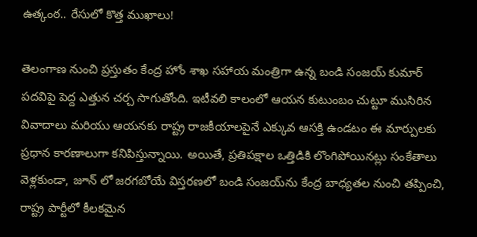ఉత్కంఠ.. రేసులో కొత్త ముఖాలు!

తెలంగాణ నుంచి ప్రస్తుతం కేంద్ర హోం శాఖ సహాయ మంత్రిగా ఉన్న బండి సంజయ్ కుమార్ పదవిపై పెద్ద ఎత్తున చర్చ సాగుతోంది. ఇటీవలి కాలంలో ఆయన కుటుంబం చుట్టూ ముసిరిన వివాదాలు మరియు ఆయనకు రాష్ట్ర రాజకీయాలపైనే ఎక్కువ ఆసక్తి ఉండటం ఈ మార్పులకు ప్రధాన కారణాలుగా కనిపిస్తున్నాయి. అయితే, ప్రతిపక్షాల ఒత్తిడికి లొంగిపోయినట్లు సంకేతాలు వెళ్లకుండా, జూన్ లో జరగబోయే విస్తరణలో బండి సంజయ్‌ను కేంద్ర బాధ్యతల నుంచి తప్పించి, రాష్ట్ర పార్టీలో కీలకమైన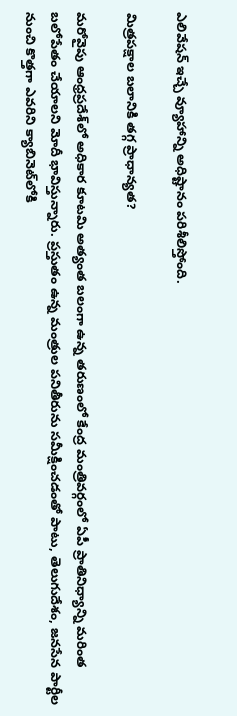ఎలివేషన్ ఇచ్చే వ్యూహాన్ని అధిష్టానం పరిశీలిస్తోంది.

మిత్రపక్షాల బలానికి తగ్గ ప్రాధాన్యత?

మరోవైపు ఆంధ్రప్రదేశ్‌లో అధికార కూటమి అత్యంత బలంగా ఉన్న తరుణంలో కేంద్ర మంత్రివర్గంలో ఏపీ ప్రాతినిధ్యాన్ని మరింత బలోపేతం చేయాలని మోదీ భావిస్తున్నారు. ప్రస్తుతం ఉన్న మంత్రుల పనితీరును సమీక్షించడంతో పాటు, తెలుగుదేశం, జనసేన పార్టీల నుంచి కొత్తగా ఎవరిని క్యాబినెట్‌లోకి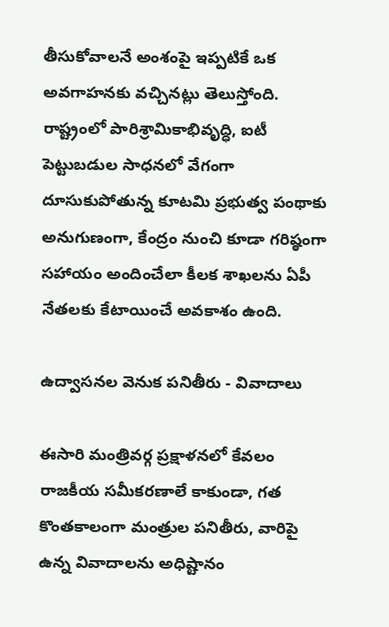తీసుకోవాలనే అంశంపై ఇప్పటికే ఒక అవగాహనకు వచ్చినట్లు తెలుస్తోంది. రాష్ట్రంలో పారిశ్రామికాభివృద్ధి, ఐటీ పెట్టుబడుల సాధనలో వేగంగా దూసుకుపోతున్న కూటమి ప్రభుత్వ పంథాకు అనుగుణంగా, కేంద్రం నుంచి కూడా గరిష్ఠంగా సహాయం అందించేలా కీలక శాఖలను ఏపీ నేతలకు కేటాయించే అవకాశం ఉంది.

ఉద్వాసనల వెనుక పనితీరు - వివాదాలు

ఈసారి మంత్రివర్గ ప్రక్షాళనలో కేవలం రాజకీయ సమీకరణాలే కాకుండా, గత కొంతకాలంగా మంత్రుల పనితీరు, వారిపై ఉన్న వివాదాలను అధిష్టానం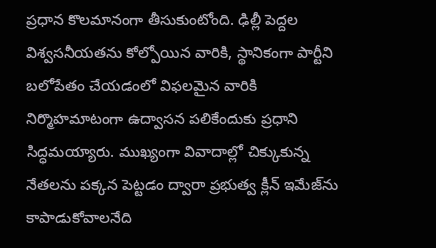ప్రధాన కొలమానంగా తీసుకుంటోంది. ఢిల్లీ పెద్దల విశ్వసనీయతను కోల్పోయిన వారికి, స్థానికంగా పార్టీని బలోపేతం చేయడంలో విఫలమైన వారికి నిర్మొహమాటంగా ఉద్వాసన పలికేందుకు ప్రధాని సిద్ధమయ్యారు. ముఖ్యంగా వివాదాల్లో చిక్కుకున్న నేతలను పక్కన పెట్టడం ద్వారా ప్రభుత్వ క్లీన్ ఇమేజ్‌ను కాపాడుకోవాలనేది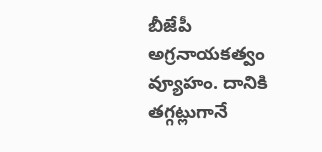బీజేపీ అగ్రనాయకత్వం వ్యూహం. దానికి తగ్గట్లుగానే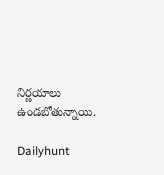నిర్ణయాలు ఉండబోతున్నాయి.

Dailyhunt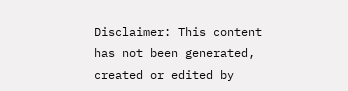Disclaimer: This content has not been generated, created or edited by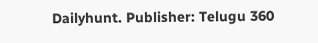Dailyhunt. Publisher: Telugu 360